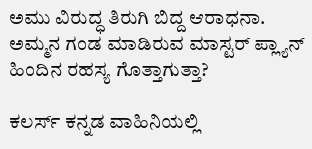ಅಮು ವಿರುದ್ಧ ತಿರುಗಿ ಬಿದ್ದ ಆರಾಧನಾ. ಅಮ್ಮನ ಗಂಡ ಮಾಡಿರುವ ಮಾಸ್ಟರ್ ಪ್ಲ್ಯಾನ್ ಹಿಂದಿನ ರಹಸ್ಯ ಗೊತ್ತಾಗುತ್ತಾ?

ಕಲರ್ಸ್ ಕನ್ನಡ ವಾಹಿನಿಯಲ್ಲಿ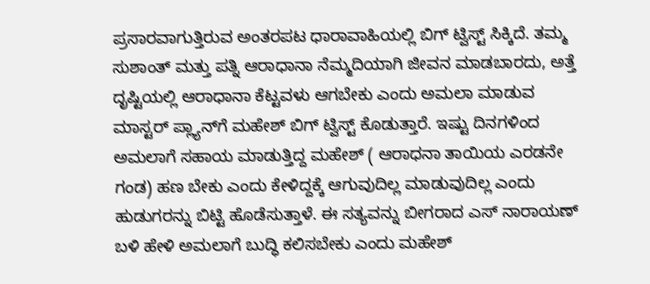ಪ್ರಸಾರವಾಗುತ್ತಿರುವ ಅಂತರಪಟ ಧಾರಾವಾಹಿಯಲ್ಲಿ ಬಿಗ್ ಟ್ವಿಸ್ಟ್ ಸಿಕ್ಕಿದೆ. ತಮ್ಮ ಸುಶಾಂತ್ ಮತ್ತು ಪತ್ನಿ ಆರಾಧಾನಾ ನೆಮ್ಮದಿಯಾಗಿ ಜೀವನ ಮಾಡಬಾರದು, ಅತ್ತೆ ದೃಷ್ಟಿಯಲ್ಲಿ ಆರಾಧಾನಾ ಕೆಟ್ಟವಳು ಆಗಬೇಕು ಎಂದು ಅಮಲಾ ಮಾಡುವ ಮಾಸ್ಟರ್‌ ಪ್ಲ್ಯಾನ್‌ಗೆ ಮಹೇಶ್‌ ಬಿಗ್ ಟ್ವಿಸ್ಟ್‌ ಕೊಡುತ್ತಾರೆ. ಇಷ್ಟು ದಿನಗಳಿಂದ ಅಮಲಾಗೆ ಸಹಾಯ ಮಾಡುತ್ತಿದ್ದ ಮಹೇಶ್‌ ( ಆರಾಧನಾ ತಾಯಿಯ ಎರಡನೇ ಗಂಡ) ಹಣ ಬೇಕು ಎಂದು ಕೇಳಿದ್ದಕ್ಕೆ ಆಗುವುದಿಲ್ಲ ಮಾಡುವುದಿಲ್ಲ ಎಂದು ಹುಡುಗರನ್ನು ಬಿಟ್ಟಿ ಹೊಡೆಸುತ್ತಾಳೆ. ಈ ಸತ್ಯವನ್ನು ಬೀಗರಾದ ಎಸ್‌ ನಾರಾಯಣ್‌ ಬಳಿ ಹೇಳಿ ಅಮಲಾಗೆ ಬುದ್ಧಿ ಕಲಿಸಬೇಕು ಎಂದು ಮಹೇಶ್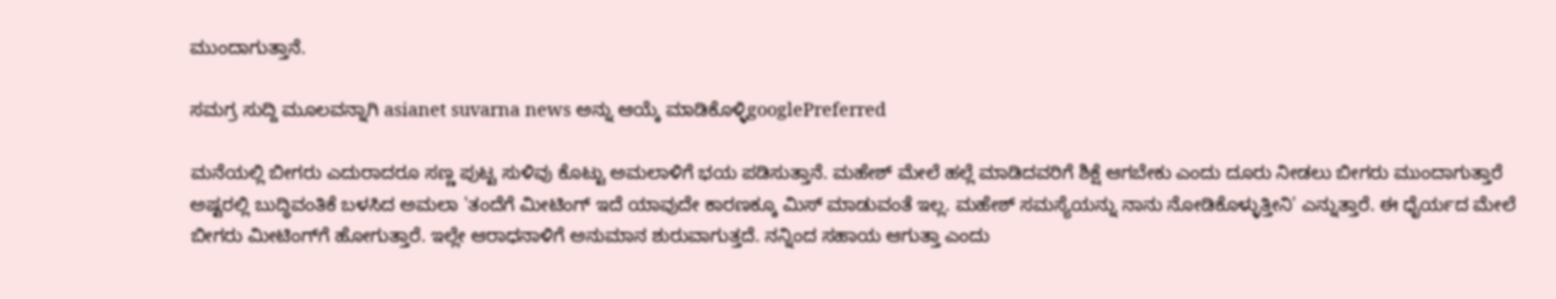ಮುಂದಾಗುತ್ತಾನೆ.

ಸಮಗ್ರ ಸುದ್ದಿ ಮೂಲವನ್ನಾಗಿ asianet suvarna news ಅನ್ನು ಆಯ್ಕೆ ಮಾಡಿಕೊಳ್ಳಿgooglePreferred

ಮನೆಯಲ್ಲಿ ಬೀಗರು ಎದುರಾದರೂ ಸಣ್ಣ ಪುಟ್ಟ ಸುಳಿವು ಕೊಟ್ಟು ಅಮಲಾಳಿಗೆ ಭಯ ಪಡಿಸುತ್ತಾನೆ. ಮಹೇಶ್ ಮೇಲೆ ಹಲ್ಲೆ ಮಾಡಿದವರಿಗೆ ಶಿಕ್ಷೆ ಆಗಬೇಕು ಎಂದು ದೂರು ನೀಡಲು ಬೀಗರು ಮುಂದಾಗುತ್ತಾರೆ ಅಷ್ಟರಲ್ಲಿ ಬುದ್ಧಿವಂತಿಕೆ ಬಳಸಿದ ಅಮಲಾ 'ತಂದೆಗೆ ಮೀಟಿಂಗ್ ಇದೆ ಯಾವುದೇ ಕಾರಣಕ್ಕೂ ಮಿಸ್ ಮಾಡುವಂತೆ ಇಲ್ಲ. ಮಹೇಶ್ ಸಮಸ್ಯೆಯನ್ನು ನಾನು ನೋಡಿಕೊಳ್ಳುತ್ತೀನಿ' ಎನ್ನುತ್ತಾರೆ. ಈ ಧೈರ್ಯದ ಮೇಲೆ ಬೀಗರು ಮೀಟಿಂಗ್‌ಗೆ ಹೋಗುತ್ತಾರೆ. ಇಲ್ಲೇ ಆರಾಧನಾಳಿಗೆ ಅನುಮಾನ ಶುರುವಾಗುತ್ತದೆ. ನನ್ನಿಂದ ಸಹಾಯ ಆಗುತ್ತಾ ಎಂದು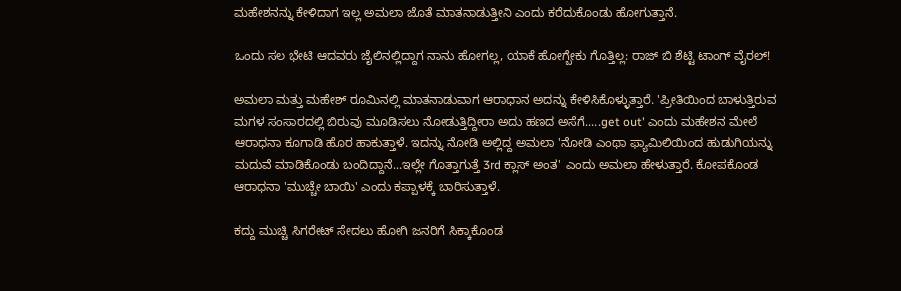ಮಹೇಶನನ್ನು ಕೇಳಿದಾಗ ಇಲ್ಲ ಅಮಲಾ ಜೊತೆ ಮಾತನಾಡುತ್ತೀನಿ ಎಂದು ಕರೆದುಕೊಂಡು ಹೋಗುತ್ತಾನೆ.

ಒಂದು ಸಲ ಭೇಟಿ ಆದವರು ಜೈಲಿನಲ್ಲಿದ್ದಾಗ ನಾನು ಹೋಗಲ್ಲ, ಯಾಕೆ ಹೋಗ್ಬೇಕು ಗೊತ್ತಿಲ್ಲ: ರಾಜ್‌ ಬಿ ಶೆಟ್ಟಿ ಟಾಂಗ್ ವೈರಲ್!

ಅಮಲಾ ಮತ್ತು ಮಹೇಶ್ ರೂಮಿನಲ್ಲಿ ಮಾತನಾಡುವಾಗ ಆರಾಧಾನ ಅದನ್ನು ಕೇಳಿಸಿಕೊಳ್ಳುತ್ತಾರೆ. 'ಪ್ರೀತಿಯಿಂದ ಬಾಳುತ್ತಿರುವ ಮಗಳ ಸಂಸಾರದಲ್ಲಿ ಬಿರುವು ಮೂಡಿಸಲು ನೋಡುತ್ತಿದ್ದೀರಾ ಅದು ಹಣದ ಅಸೆಗೆ.....get out' ಎಂದು ಮಹೇಶನ ಮೇಲೆ ಆರಾಧನಾ ಕೂಗಾಡಿ ಹೊರ ಹಾಕುತ್ತಾಳೆ. ಇದನ್ನು ನೋಡಿ ಅಲ್ಲಿದ್ದ ಅಮಲಾ 'ನೋಡಿ ಎಂಥಾ ಫ್ಯಾಮಿಲಿಯಿಂದ ಹುಡುಗಿಯನ್ನು ಮದುವೆ ಮಾಡಿಕೊಂಡು ಬಂದಿದ್ದಾನೆ...ಇಲ್ಲೇ ಗೊತ್ತಾಗುತ್ತೆ 3rd ಕ್ಲಾಸ್ ಅಂತ' ಎಂದು ಅಮಲಾ ಹೇಳುತ್ತಾರೆ. ಕೋಪಕೊಂಡ ಆರಾಧನಾ 'ಮುಚ್ಚೇ ಬಾಯಿ' ಎಂದು ಕಪ್ಪಾಳಕ್ಕೆ ಬಾರಿಸುತ್ತಾಳೆ.

ಕದ್ದು ಮುಚ್ಚಿ ಸಿಗರೇಟ್‌ ಸೇದಲು ಹೋಗಿ ಜನರಿಗೆ ಸಿಕ್ಕಾಕೊಂಡ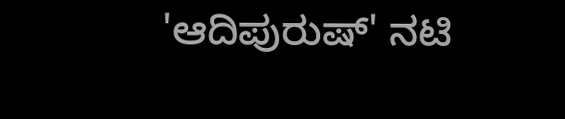'ಆದಿಪುರುಷ್‌' ನಟಿ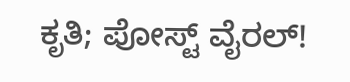ಕೃತಿ; ಪೋಸ್ಟ್ ವೈರಲ್!